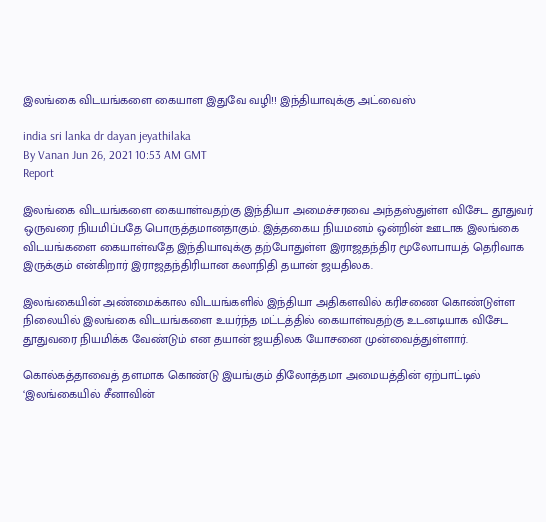இலங்கை விடயங்களை கையாள இதுவே வழி!! இந்தியாவுக்கு அட்வைஸ்

india sri lanka dr dayan jeyathilaka
By Vanan Jun 26, 2021 10:53 AM GMT
Report

இலங்கை விடயங்களை கையாள்வதற்கு இந்தியா அமைச்சரவை அந்தஸ்துள்ள விசேட தூதுவர் ஒருவரை நியமிப்பதே பொருத்தமானதாகும். இத்தகைய நியமனம் ஒன்றின் ஊடாக இலங்கை விடயங்களை கையாள்வதே இந்தியாவுக்கு தற்போதுள்ள இராஜதந்திர மூலோபாயத் தெரிவாக இருக்கும் என்கிறார் இராஜதந்திரியான கலாநிதி தயான் ஜயதிலக.

இலங்கையின் அண்மைக்கால விடயங்களில் இந்தியா அதிகளவில் கரிசணை கொண்டுள்ள நிலையில் இலங்கை விடயங்களை உயர்ந்த மட்டத்தில் கையாள்வதற்கு உடனடியாக விசேட தூதுவரை நியமிக்க வேண்டும் என தயான் ஜயதிலக யோசனை முன்வைத்துள்ளார்.

கொல்கத்தாவைத் தளமாக கொண்டு இயங்கும் திலோத்தமா அமையத்தின் ஏற்பாட்டில் ‘இலங்கையில் சீனாவின்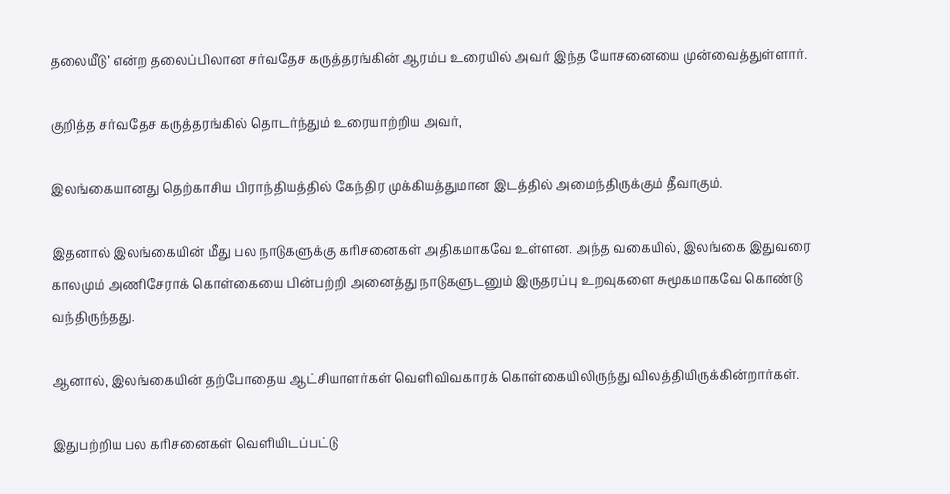தலையீடு’ என்ற தலைப்பிலான சர்வதேச கருத்தரங்கின் ஆரம்ப உரையில் அவர் இந்த யோசனையை முன்வைத்துள்ளார்.

குறித்த சர்வதேச கருத்தரங்கில் தொடர்ந்தும் உரையாற்றிய அவர்,

இலங்கையானது தெற்காசிய பிராந்தியத்தில் கேந்திர முக்கியத்துமான இடத்தில் அமைந்திருக்கும் தீவாகும்.

இதனால் இலங்கையின் மீது பல நாடுகளுக்கு கரிசனைகள் அதிகமாகவே உள்ளன. அந்த வகையில், இலங்கை இதுவரை காலமும் அணிசேராக் கொள்கையை பின்பற்றி அனைத்து நாடுகளுடனும் இருதரப்பு உறவுகளை சுமூகமாகவே கொண்டு வந்திருந்தது.

ஆனால், இலங்கையின் தற்போதைய ஆட்சியாளர்கள் வெளிவிவகாரக் கொள்கையிலிருந்து விலத்தியிருக்கின்றார்கள்.

இதுபற்றிய பல கரிசனைகள் வெளியிடப்பட்டு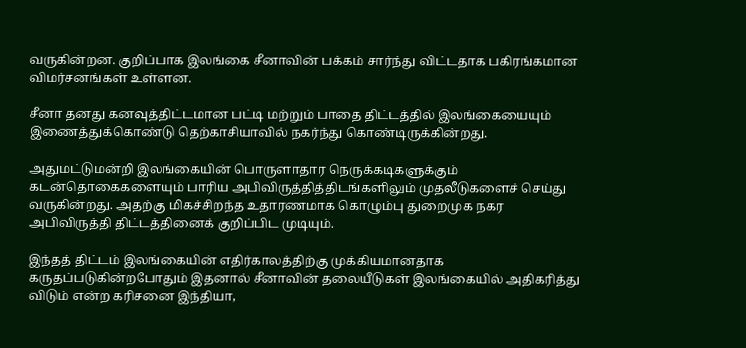வருகின்றன. குறிப்பாக இலங்கை சீனாவின் பக்கம் சார்ந்து விட்டதாக பகிரங்கமான விமர்சனங்கள் உள்ளன.

சீனா தனது கனவுத்திட்டமான பட்டி மற்றும் பாதை திட்டத்தில் இலங்கையையும் இணைத்துக்கொண்டு தெற்காசியாவில் நகர்ந்து கொண்டிருக்கின்றது.

அதுமட்டுமன்றி இலங்கையின் பொருளாதார நெருக்கடிகளுக்கும் கடன்தொகைகளையும் பாரிய அபிவிருத்தித்திடங்களிலும் முதலீடுகளைச் செய்து வருகின்றது. அதற்கு மிகச்சிறந்த உதாரணமாக கொழும்பு துறைமுக நகர அபிவிருத்தி திட்டத்தினைக் குறிப்பிட முடியும்.

இந்தத் திட்டம் இலங்கையின் எதிர்காலத்திற்கு முக்கியமானதாக கருதப்படுகின்றபோதும் இதனால் சீனாவின் தலையீடுகள் இலங்கையில் அதிகரித்து விடும் என்ற கரிசனை இந்தியா,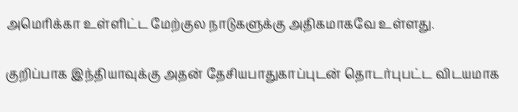அமெரிக்கா உள்ளிட்ட மேற்குல நாடுகளுக்கு அதிகமாகவே உள்ளது.

குறிப்பாக இந்தியாவுக்கு அதன் தேசியபாதுகாப்புடன் தொடர்புபட்ட விடயமாக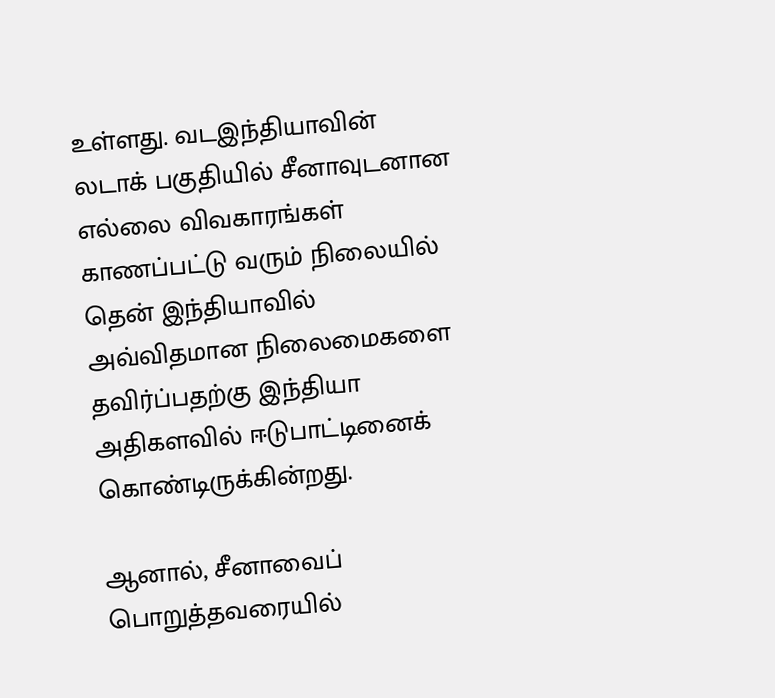உள்ளது. வடஇந்தியாவின் லடாக் பகுதியில் சீனாவுடனான எல்லை விவகாரங்கள் காணப்பட்டு வரும் நிலையில் தென் இந்தியாவில் அவ்விதமான நிலைமைகளை தவிர்ப்பதற்கு இந்தியா அதிகளவில் ஈடுபாட்டினைக் கொண்டிருக்கின்றது.

ஆனால், சீனாவைப் பொறுத்தவரையில்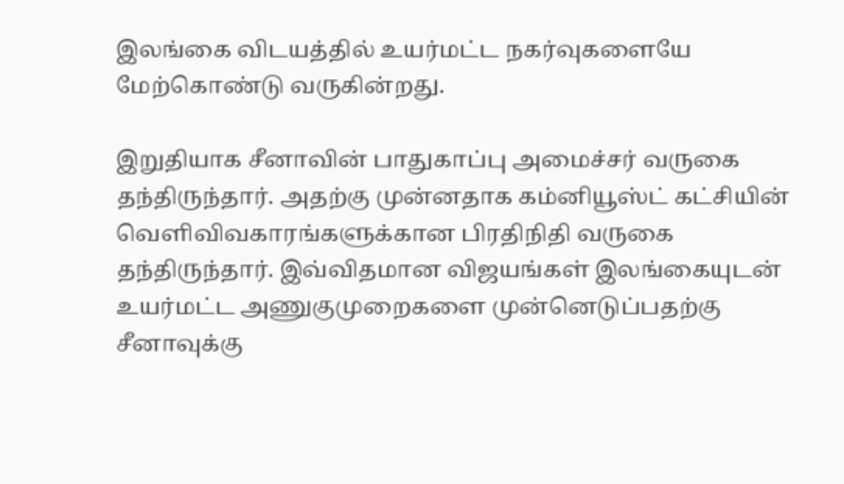இலங்கை விடயத்தில் உயர்மட்ட நகர்வுகளையே மேற்கொண்டு வருகின்றது.

இறுதியாக சீனாவின் பாதுகாப்பு அமைச்சர் வருகை தந்திருந்தார். அதற்கு முன்னதாக கம்னியூஸ்ட் கட்சியின் வெளிவிவகாரங்களுக்கான பிரதிநிதி வருகை தந்திருந்தார். இவ்விதமான விஜயங்கள் இலங்கையுடன் உயர்மட்ட அணுகுமுறைகளை முன்னெடுப்பதற்கு சீனாவுக்கு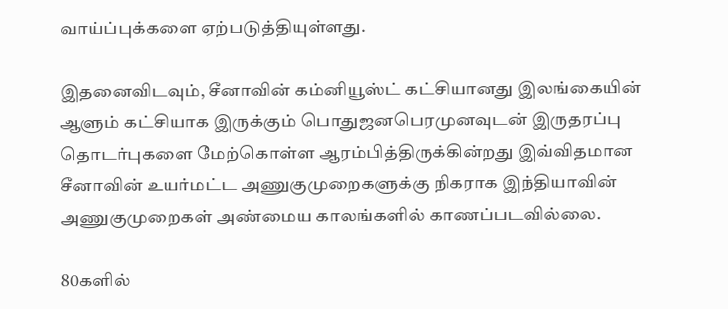வாய்ப்புக்களை ஏற்படுத்தியுள்ளது.

இதனைவிடவும், சீனாவின் கம்னியூஸ்ட் கட்சியானது இலங்கையின் ஆளும் கட்சியாக இருக்கும் பொதுஜனபெரமுனவுடன் இருதரப்பு தொடர்புகளை மேற்கொள்ள ஆரம்பித்திருக்கின்றது இவ்விதமான சீனாவின் உயர்மட்ட அணுகுமுறைகளுக்கு நிகராக இந்தியாவின் அணுகுமுறைகள் அண்மைய காலங்களில் காணப்படவில்லை.

80களில்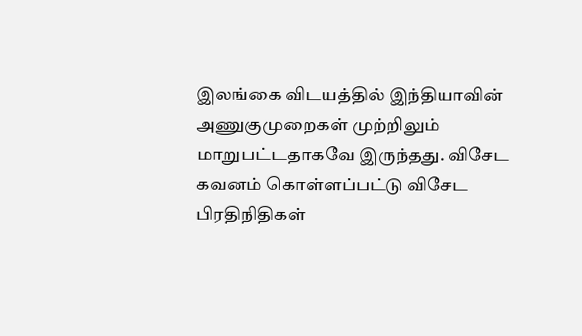இலங்கை விடயத்தில் இந்தியாவின் அணுகுமுறைகள் முற்றிலும் மாறுபட்டதாகவே இருந்தது. விசேட கவனம் கொள்ளப்பட்டு விசேட பிரதிநிதிகள்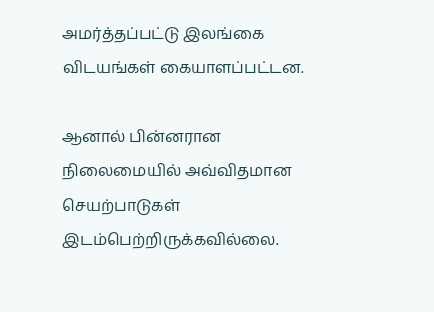அமர்த்தப்பட்டு இலங்கை விடயங்கள் கையாளப்பட்டன.

ஆனால் பின்னரான நிலைமையில் அவ்விதமான செயற்பாடுகள் இடம்பெற்றிருக்கவில்லை.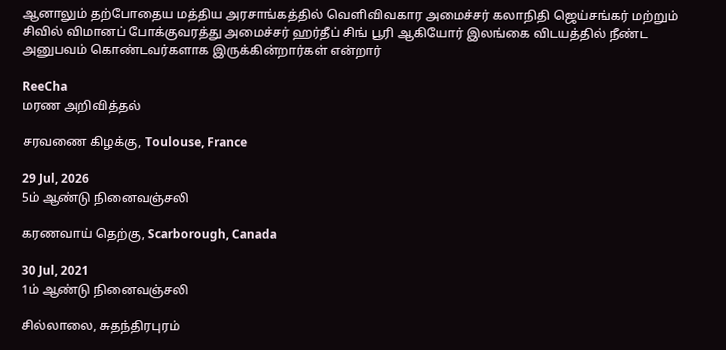ஆனாலும் தற்போதைய மத்திய அரசாங்கத்தில் வெளிவிவகார அமைச்சர் கலாநிதி ஜெய்சங்கர் மற்றும் சிவில் விமானப் போக்குவரத்து அமைச்சர் ஹர்தீப் சிங் பூரி ஆகியோர் இலங்கை விடயத்தில் நீண்ட அனுபவம் கொண்டவர்களாக இருக்கின்றார்கள் என்றார்

ReeCha
மரண அறிவித்தல்

சரவணை கிழக்கு, Toulouse, France

29 Jul, 2026
5ம் ஆண்டு நினைவஞ்சலி

கரணவாய் தெற்கு, Scarborough, Canada

30 Jul, 2021
1ம் ஆண்டு நினைவஞ்சலி

சில்லாலை, சுதந்திரபுரம்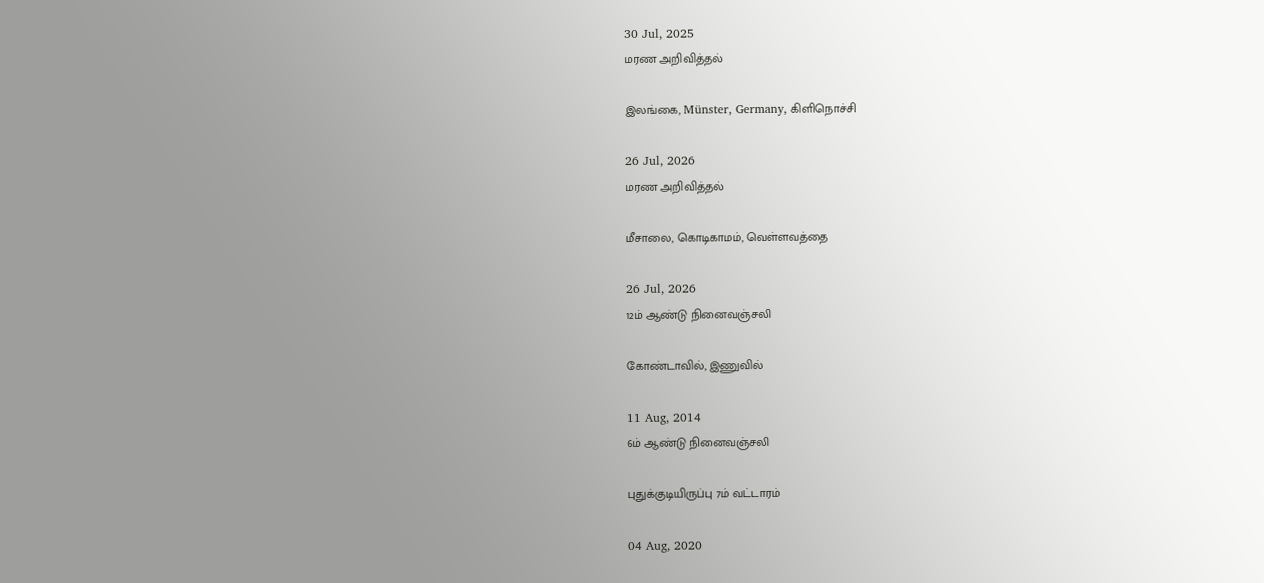30 Jul, 2025
மரண அறிவித்தல்

இலங்கை, Münster, Germany, கிளிநொச்சி

26 Jul, 2026
மரண அறிவித்தல்

மீசாலை, கொடிகாமம், வெள்ளவத்தை

26 Jul, 2026
12ம் ஆண்டு நினைவஞ்சலி

கோண்டாவில், இணுவில்

11 Aug, 2014
6ம் ஆண்டு நினைவஞ்சலி

புதுக்குடியிருப்பு 7ம் வட்டாரம்

04 Aug, 2020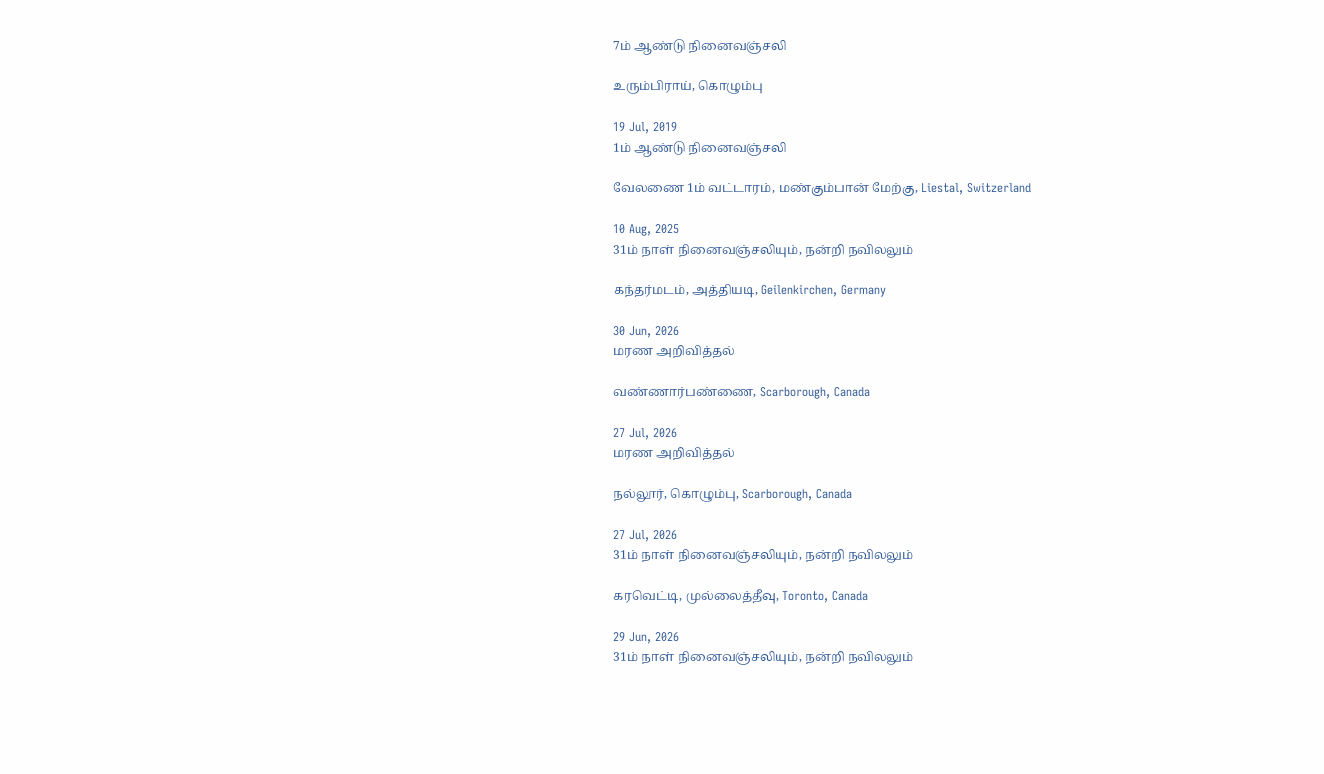7ம் ஆண்டு நினைவஞ்சலி

உரும்பிராய், கொழும்பு

19 Jul, 2019
1ம் ஆண்டு நினைவஞ்சலி

வேலணை 1ம் வட்டாரம், மண்கும்பான் மேற்கு, Liestal, Switzerland

10 Aug, 2025
31ம் நாள் நினைவஞ்சலியும், நன்றி நவிலலும்

கந்தர்மடம், அத்தியடி, Geilenkirchen, Germany

30 Jun, 2026
மரண அறிவித்தல்

வண்ணார்பண்ணை, Scarborough, Canada

27 Jul, 2026
மரண அறிவித்தல்

நல்லூர், கொழும்பு, Scarborough, Canada

27 Jul, 2026
31ம் நாள் நினைவஞ்சலியும், நன்றி நவிலலும்

கரவெட்டி, முல்லைத்தீவு, Toronto, Canada

29 Jun, 2026
31ம் நாள் நினைவஞ்சலியும், நன்றி நவிலலும்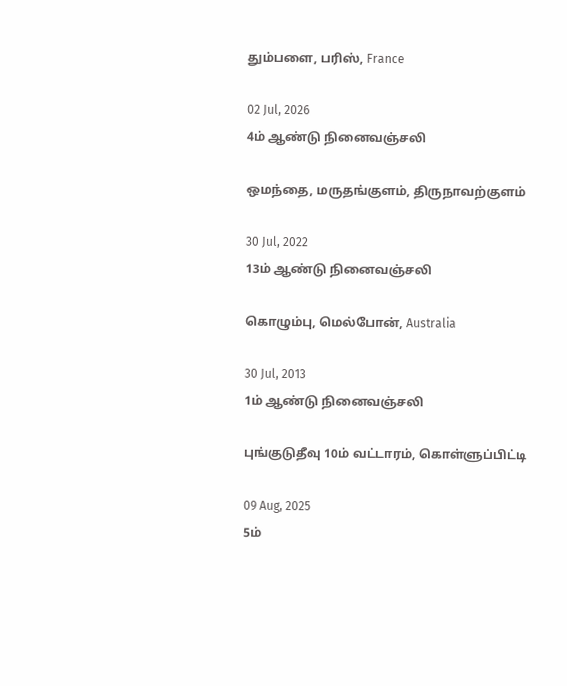தும்பளை, பரிஸ், France

02 Jul, 2026
4ம் ஆண்டு நினைவஞ்சலி

ஒமந்தை, மருதங்குளம், திருநாவற்குளம்

30 Jul, 2022
13ம் ஆண்டு நினைவஞ்சலி

கொழும்பு, மெல்போன், Australia

30 Jul, 2013
1ம் ஆண்டு நினைவஞ்சலி

புங்குடுதீவு 10ம் வட்டாரம், கொள்ளுப்பிட்டி

09 Aug, 2025
5ம்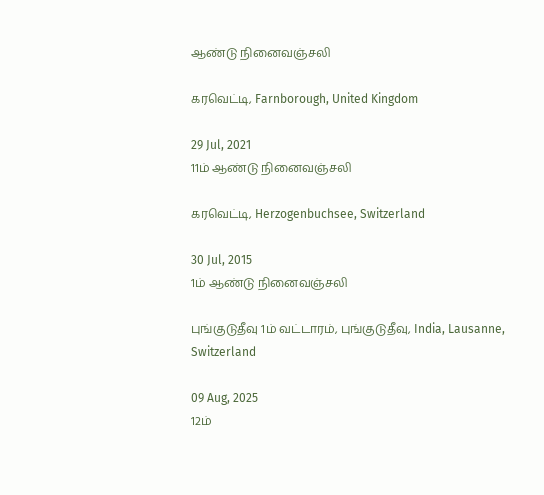ஆண்டு நினைவஞ்சலி

கரவெட்டி, Farnborough, United Kingdom

29 Jul, 2021
11ம் ஆண்டு நினைவஞ்சலி

கரவெட்டி, Herzogenbuchsee, Switzerland

30 Jul, 2015
1ம் ஆண்டு நினைவஞ்சலி

புங்குடுதீவு 1ம் வட்டாரம், புங்குடுதீவு, India, Lausanne, Switzerland

09 Aug, 2025
12ம்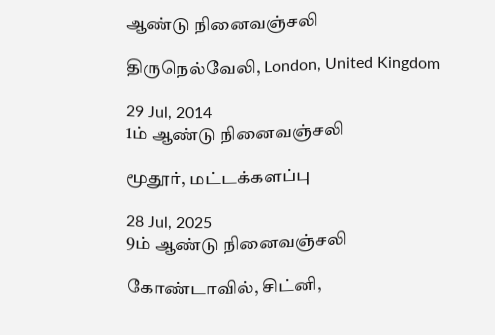ஆண்டு நினைவஞ்சலி

திருநெல்வேலி, London, United Kingdom

29 Jul, 2014
1ம் ஆண்டு நினைவஞ்சலி

மூதூர், மட்டக்களப்பு

28 Jul, 2025
9ம் ஆண்டு நினைவஞ்சலி

கோண்டாவில், சிட்னி,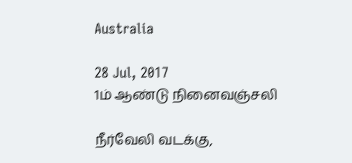Australia

28 Jul, 2017
1ம் ஆண்டு நினைவஞ்சலி

நீர்வேலி வடக்கு,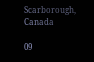Scarborough, Canada

09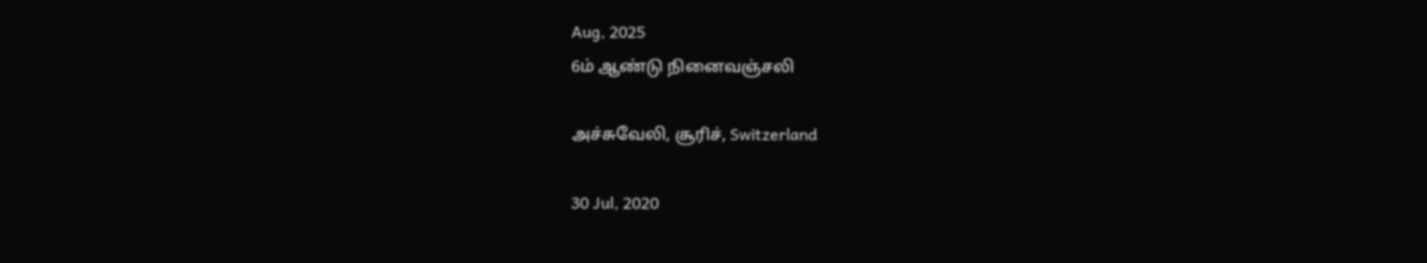Aug, 2025
6ம் ஆண்டு நினைவஞ்சலி

அச்சுவேலி, சூரிச், Switzerland

30 Jul, 2020